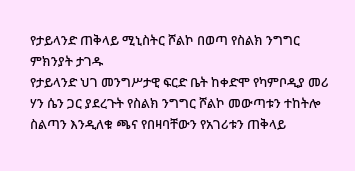የታይላንድ ጠቅላይ ሚኒስትር ሾልኮ በወጣ የስልክ ንግግር ምክንያት ታገዱ
የታይላንድ ህገ መንግሥታዊ ፍርድ ቤት ከቀድሞ የካምቦዲያ መሪ ሃን ሴን ጋር ያደረጉት የስልክ ንግግር ሾልኮ መውጣቱን ተከትሎ ስልጣን እንዲለቁ ጫና የበዛባቸውን የአገሪቱን ጠቅላይ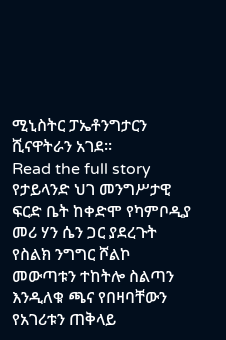ሚኒስትር ፓኤቶንግታርን ሺናዋትራን አገደ።
Read the full story
የታይላንድ ህገ መንግሥታዊ ፍርድ ቤት ከቀድሞ የካምቦዲያ መሪ ሃን ሴን ጋር ያደረጉት የስልክ ንግግር ሾልኮ መውጣቱን ተከትሎ ስልጣን እንዲለቁ ጫና የበዛባቸውን የአገሪቱን ጠቅላይ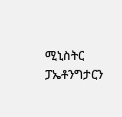ሚኒስትር ፓኤቶንግታርን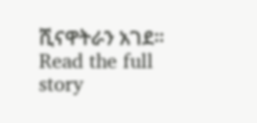ሺናዋትራን አገደ።
Read the full story